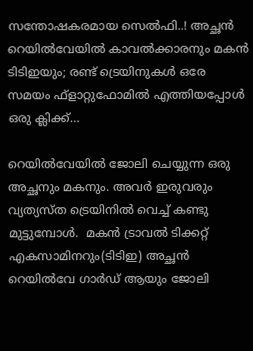സന്തോഷകരമായ സെല്‍ഫി..! അച്ഛന്‍ റെയില്‍വേയില്‍ കാവല്‍ക്കാരനും മകന്‍ ടിടിഇയും; രണ്ട് ട്രെയിനുകള്‍ ഒരേ സമയം ഫ്ളാറ്റുഫോമിൽ എത്തിയപ്പോൾ ഒരു ക്ലിക്ക്…

റെയില്‍വേയില്‍ ജോലി ചെയ്യുന്ന ഒരു അച്ഛനും മകനും. അവര്‍ ഇരുവരും വ്യത്യസ്ത ട്രെയിനില്‍ വെച്ച് കണ്ടു മുട്ടുമ്പോൾ.  മകന്‍ ട്രാവല്‍ ടിക്കറ്റ് എകസാമിനറും(ടിടിഇ) അച്ഛന്‍ റെയില്‍വേ ഗാര്‍ഡ് ആയും ജോലി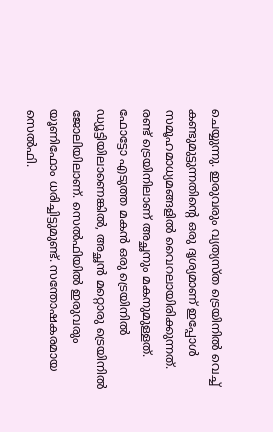ചെയ്യുന്നു. ഇരുവരും വ്യത്യസ്ത ട്രെയിനില്‍ വെച്ച് കണ്ടുമുട്ടുന്നതിന്‍റെ ഒരു ദൃശ്യമാണ് ഇപ്പോള്‍ സമൂഹമാധ്യമങ്ങളില്‍ വൈറലായിരിക്കുന്നത്. രണ്ട് ട്രെയിനിലാണ് അച്ഛനും മകനുമുള്ളത്. ഫോട്ടോ എടുത്ത മകന്‍ ഒരു ട്രെയിനില്‍ ഡ്യൂട്ടിയിലാണെങ്കില്‍, അച്ഛന്‍ മറ്റൊരു ട്രെയിനില്‍ ജോലിയിലാണ്. സെല്‍ഫിയില്‍ ഇരുവരും യൂണിഫോം ധരിച്ചിട്ടുമുണ്ട്. സന്തോഷകരമായ സെല്‍ഫി.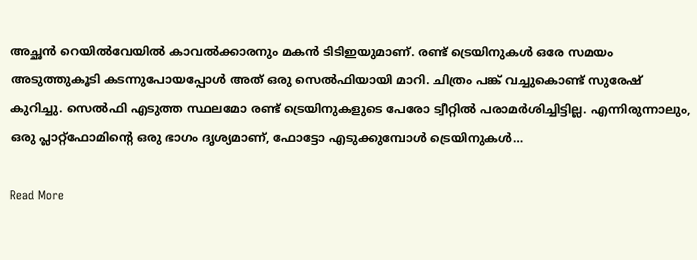അച്ഛന്‍ റെയില്‍വേയില്‍ കാവല്‍ക്കാരനും മകന്‍ ടിടിഇയുമാണ്. രണ്ട് ട്രെയിനുകള്‍ ഒരേ സമയം അടുത്തുകൂടി കടന്നുപോയപ്പോള്‍ അത് ഒരു സെല്‍ഫിയായി മാറി. ചിത്രം പങ്ക് വച്ചുകൊണ്ട് സുരേഷ് കുറിച്ചു. സെല്‍ഫി എടുത്ത സ്ഥലമോ രണ്ട് ട്രെയിനുകളുടെ പേരോ ട്വീറ്റില്‍ പരാമര്‍ശിച്ചിട്ടില്ല. എന്നിരുന്നാലും, ഒരു പ്ലാറ്റ്ഫോമിന്‍റെ ഒരു ഭാഗം ദൃശ്യമാണ്, ഫോട്ടോ എടുക്കുമ്പോള്‍ ട്രെയിനുകള്‍…

Read More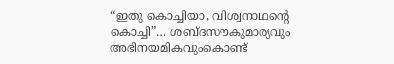“ഇതു കൊച്ചിയാ, വിശ്വനാഥന്‍റെ കൊച്ചി”… ശബ്ദസൗകുമാര്യവും അഭിനയമികവുംകൊണ്ട്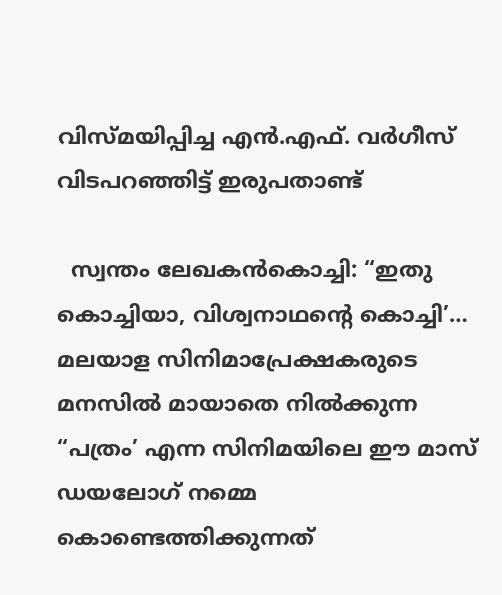വിസ്മയിപ്പിച്ച എന്‍.എഫ്. വര്‍ഗീസ് വിടപറഞ്ഞിട്ട് ഇരുപതാണ്ട്

  സ്വന്തം ലേഖകന്‍കൊച്ചി: “ഇതു കൊച്ചിയാ, വിശ്വനാഥന്‍റെ കൊച്ചി’… മലയാള സിനിമാപ്രേക്ഷകരുടെ മനസില്‍ മായാതെ നില്‍ക്കുന്ന “പത്രം’ എന്ന സിനിമയിലെ ഈ മാസ് ഡയലോഗ് നമ്മെ കൊണ്ടെത്തിക്കുന്നത്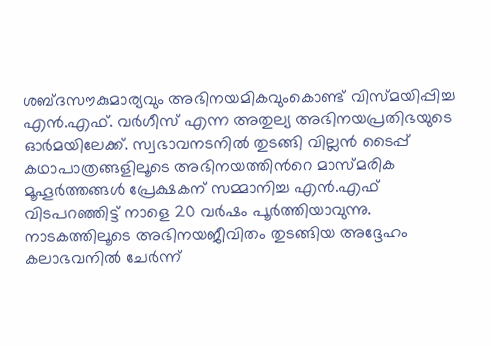ശബ്ദസൗകുമാര്യവും അഭിനയമികവുംകൊണ്ട് വിസ്മയിപ്പിച്ച എന്‍.എഫ്. വര്‍ഗീസ് എന്ന അതുല്യ അഭിനയപ്രതിഭയുടെ ഓര്‍മയിലേക്ക്. സ്വഭാവനടനില്‍ തുടങ്ങി വില്ലന്‍ ടൈപ്പ് കഥാപാത്രങ്ങളിലൂടെ അഭിനയത്തിന്‍റെ മാസ്മരിക മൂഹൂര്‍ത്തങ്ങള്‍ പ്രേക്ഷകന് സമ്മാനിച്ച എന്‍.എഫ് വിടപറഞ്ഞിട്ട് നാളെ 20 വര്‍ഷം പൂര്‍ത്തിയാവുന്നു. നാടകത്തിലൂടെ അഭിനയജീവിതം തുടങ്ങിയ അദ്ദേഹം കലാഭവനില്‍ ചേര്‍ന്ന്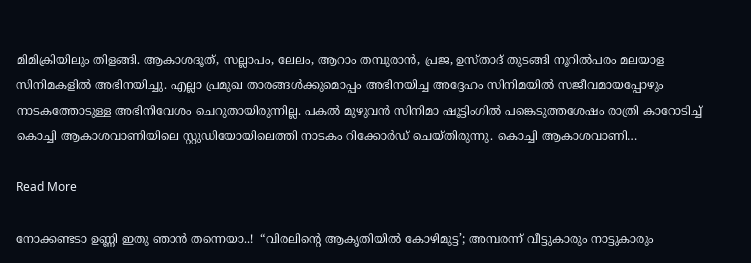മിമിക്രിയിലും തിളങ്ങി. ആകാശദൂത്, സല്ലാപം, ലേലം, ആറാം തമ്പുരാന്‍, പ്രജ, ഉസ്താദ് തുടങ്ങി നൂറില്‍പരം മലയാള സിനിമകളില്‍ അഭിനയിച്ചു. എല്ലാ പ്രമുഖ താരങ്ങള്‍ക്കുമൊപ്പം അഭിനയിച്ച അദ്ദേഹം സിനിമയില്‍ സജീവമായപ്പോഴും നാടകത്തോടുള്ള അഭിനിവേശം ചെറുതായിരുന്നില്ല. പകല്‍ മുഴുവന്‍ സിനിമാ ഷൂട്ടിംഗിൽ പങ്കെടുത്തശേഷം രാത്രി കാറോടിച്ച് കൊച്ചി ആകാശവാണിയിലെ സ്റ്റുഡിയോയിലെത്തി നാടകം റിക്കോര്‍ഡ് ചെയ്തിരുന്നു. കൊച്ചി ആകാശവാണി…

Read More

നോക്കണ്ടടാ ഉണ്ണി ഇതു ഞാൻ തന്നെയാ..!  “വിരലിന്‍റെ ആകൃതിയിൽ കോഴിമുട്ട’; അമ്പരന്ന് വീട്ടുകാരും നാട്ടുകാരും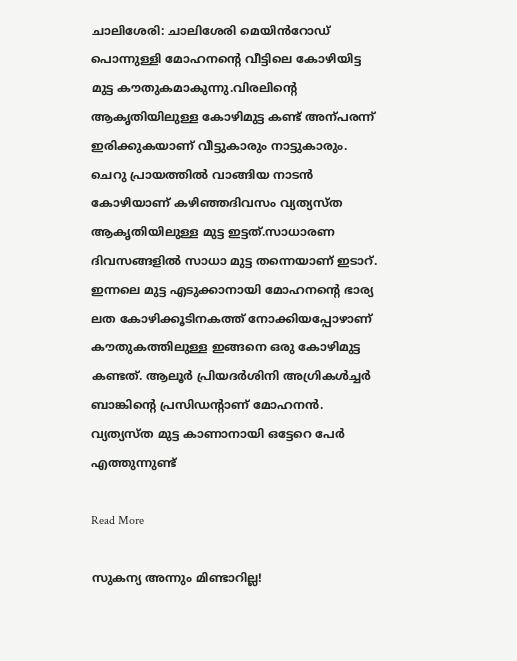ചാലിശേരി: ചാലിശേരി മെയിൻറോഡ് പൊന്നുള്ളി മോഹനന്‍റെ വീട്ടിലെ കോഴിയിട്ട മുട്ട കൗതുകമാകുന്നു.വിരലിന്‍റെ ആകൃതിയിലുള്ള കോഴിമുട്ട കണ്ട് അന്പരന്ന് ഇരിക്കുകയാണ് വീട്ടുകാരും നാട്ടുകാരും. ചെറു പ്രായത്തിൽ വാങ്ങിയ നാടൻ കോഴിയാണ് കഴിഞ്ഞദിവസം വ്യത്യസ്ത ആകൃതിയിലുള്ള മുട്ട ഇട്ടത്.സാധാരണ ദിവസങ്ങളിൽ സാധാ മുട്ട തന്നെയാണ് ഇടാറ്. ഇന്നലെ മുട്ട എടുക്കാനായി മോഹനന്‍റെ ഭാര്യ ലത കോഴിക്കൂടിനകത്ത് നോക്കിയപ്പോഴാണ് കൗതുകത്തിലുള്ള ഇങ്ങനെ ഒരു കോഴിമുട്ട കണ്ടത്. ആലൂർ പ്രിയദർശിനി അഗ്രികൾച്ചർ ബാങ്കിന്‍റെ പ്രസിഡന്‍റാണ് മോഹനൻ. വ്യത്യസ്ത മുട്ട കാണാനായി ഒട്ടേറെ പേർ എത്തുന്നുണ്ട്

Read More

സുകന്യ അന്നും മിണ്ടാറില്ല!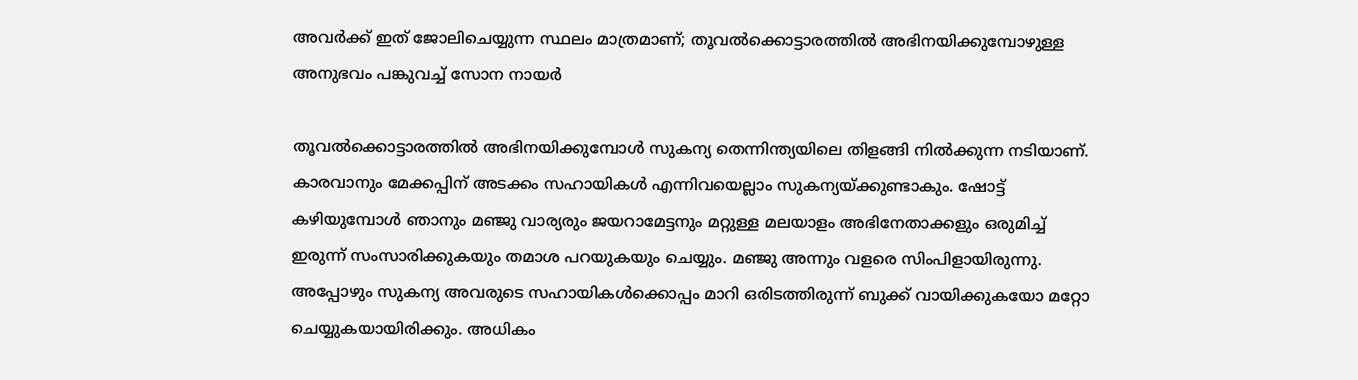അവർക്ക് ഇത് ജോലിചെയ്യുന്ന സ്ഥലം മാത്രമാണ്; തൂവൽക്കൊട്ടാരത്തിൽ അഭിനയിക്കുമ്പോഴുള്ള അനുഭവം പങ്കുവച്ച്‌ സോന നായർ

തൂവൽക്കൊട്ടാരത്തിൽ അഭിനയിക്കുമ്പോൾ സുകന്യ തെന്നിന്ത്യയിലെ തിളങ്ങി നിൽക്കുന്ന നടിയാണ്. കാരവാനും മേക്കപ്പിന് അടക്കം സഹായികൾ എന്നിവയെല്ലാം സുകന്യയ്ക്കുണ്ടാകും. ഷോട്ട് കഴിയുമ്പോൾ ഞാനും മഞ്ജു വാര്യരും ജയറാമേട്ടനും മറ്റുള്ള മലയാളം അഭിനേതാക്കളും ഒരുമിച്ച് ഇരുന്ന് സംസാരിക്കുകയും തമാശ പറയുകയും ചെയ്യും. മഞ്ജു അന്നും വളരെ സിംപിളായിരുന്നു. അപ്പോഴും സുകന്യ അവരുടെ സഹായികൾക്കൊപ്പം മാറി ഒരിടത്തിരുന്ന് ബുക്ക് വായിക്കുകയോ മറ്റോ ചെയ്യുകയായിരിക്കും. അധികം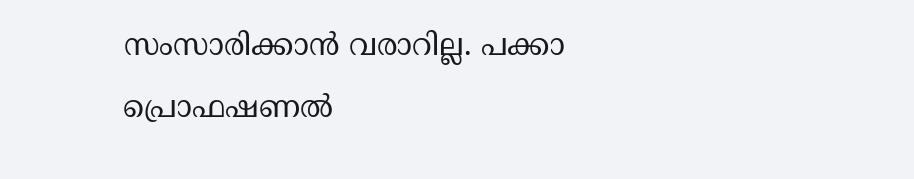സംസാരിക്കാൻ വരാറില്ല. പക്കാ പ്രൊഫഷണൽ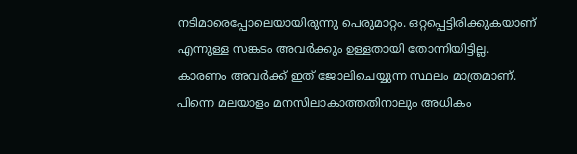നടിമാരെപ്പോലെയായിരുന്നു പെരുമാറ്റം. ഒറ്റപ്പെട്ടിരിക്കുകയാണ് എന്നുള്ള സങ്കടം അ‌വർക്കും ഉള്ളതായി തോന്നിയിട്ടില്ല. കാരണം അവർക്ക് ഇത് ജോലിചെയ്യുന്ന സ്ഥലം മാത്രമാണ്. പിന്നെ മലയാളം മനസിലാകാത്തതിനാലും അധികം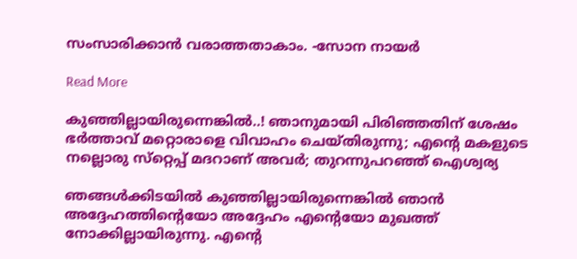സംസാരിക്കാൻ വരാത്തതാകാം. -സോന നായർ

Read More

കുഞ്ഞില്ലായിരുന്നെങ്കില്‍..! ഞാനുമായി പിരിഞ്ഞതിന് ശേഷം ഭര്‍ത്താവ് മറ്റൊരാളെ വിവാഹം ചെയ്തിരുന്നു; എന്‍റെ മകളുടെ നല്ലൊരു സ്‌റ്റെപ്പ് മദറാണ് അവര്‍; തുറന്നുപറഞ്ഞ്‌ ഐശ്വര്യ

ഞങ്ങള്‍ക്കിടയില്‍ കുഞ്ഞില്ലായിരുന്നെങ്കില്‍ ഞാന്‍ അദ്ദേഹത്തിന്‍റെയോ അദ്ദേഹം എന്‍റെയോ മുഖത്ത് നോക്കില്ലായിരുന്നു. എന്‍റെ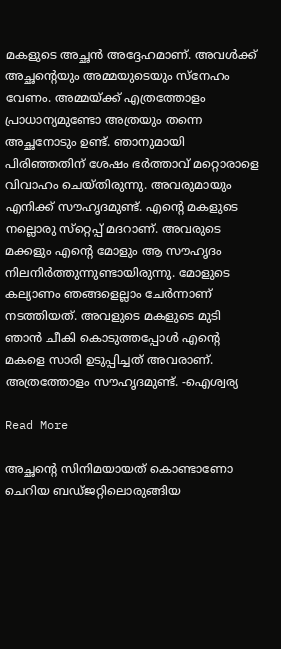മകളുടെ അച്ഛന്‍ അദ്ദേഹമാണ്. അവള്‍ക്ക് അച്ഛന്‍റെയും അമ്മയുടെയും സ്‌നേഹം വേണം. അമ്മയ്ക്ക് എത്രത്തോളം പ്രാധാന്യമുണ്ടോ അത്രയും തന്നെ അച്ഛനോടും ഉണ്ട്. ഞാനുമായി പിരിഞ്ഞതിന് ശേഷം ഭര്‍ത്താവ് മറ്റൊരാളെ വിവാഹം ചെയ്തിരുന്നു. അവരുമായും എനിക്ക് സൗഹൃദമുണ്ട്. എന്‍റെ മകളുടെ നല്ലൊരു സ്‌റ്റെപ്പ് മദറാണ്. അവരുടെ മക്കളും എന്‍റെ മോളും ആ സൗഹൃദം നിലനിര്‍ത്തുന്നുണ്ടായിരുന്നു. മോളുടെ കല്യാണം ഞങ്ങളെല്ലാം ചേര്‍ന്നാണ് നടത്തിയത്. അവളുടെ മകളുടെ മുടി ഞാന്‍ ചീകി കൊടുത്തപ്പോള്‍ എന്‍റെ മകളെ സാരി ഉടുപ്പിച്ചത് അവരാണ്. അത്രത്തോളം സൗഹൃദമുണ്ട്. -ഐശ്വര്യ

Read More

അച്ഛന്‍റെ സിനിമയായത് കൊണ്ടാണോ ചെറിയ ബഡ്ജറ്റിലൊരുങ്ങിയ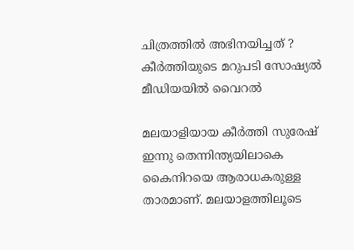ചിത്രത്തില്‍ അഭിനയിച്ചത് ? കീർത്തിയുടെ മറുപടി സോഷ്യല്‍ മീഡിയയില്‍ വൈറല്‍

മലയാളിയായ കീർത്തി സുരേഷ് ഇന്നു തെന്നിന്ത്യയിലാകെ കൈനിറയെ ആരാധകരുള്ള താരമാണ്. മലയാളത്തിലൂടെ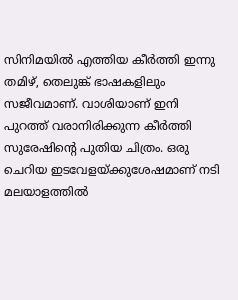സിനിമയില്‍ എത്തിയ കീര്‍ത്തി ഇന്നു തമിഴ്, തെലുങ്ക് ഭാഷകളിലും സജീവമാണ്. വാശിയാണ് ഇനി പുറത്ത് വരാനിരിക്കുന്ന കീര്‍ത്തി സുരേഷിന്‍റെ പുതിയ ചിത്രം. ഒരു ചെറിയ ഇടവേളയ്ക്കുശേഷമാണ് നടി മലയാളത്തില്‍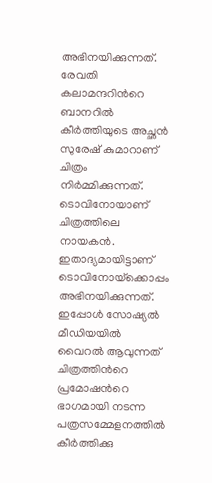അഭിനയിക്കുന്നത്. രേവതി കലാമന്ദറിന്‍റെ ബാനറില്‍ കീർത്തിയുടെ അച്ഛൻ സുരേഷ് കുമാറാണ് ചിത്രം നിര്‍മ്മിക്കുന്നത്. ടൊവിനോയാണ് ചിത്രത്തിലെ നായകന്‍. ഇതാദ്യമായിട്ടാണ് ടൊവിനോയ്‌ക്കൊപ്പം അഭിനയിക്കുന്നത്. ഇപ്പോൾ സോഷ്യല്‍ മീഡിയയില്‍ വൈറല്‍ ആവുന്നത് ചിത്രത്തിന്‍റെ പ്രമോഷന്‍റെ ഭാഗമായി നടന്ന പത്രസമ്മേളനത്തിൽ കീർത്തിക്കു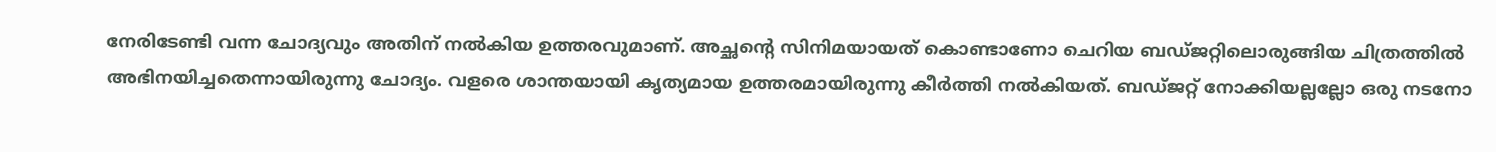നേരിടേണ്ടി വന്ന ചോദ്യവും അതിന് നല്‍കിയ ഉത്തരവുമാണ്. അച്ഛന്‍റെ സിനിമയായത് കൊണ്ടാണോ ചെറിയ ബഡ്ജറ്റിലൊരുങ്ങിയ ചിത്രത്തില്‍ അഭിനയിച്ചതെന്നായിരുന്നു ചോദ്യം. വളരെ ശാന്തയായി കൃത്യമായ ഉത്തരമായിരുന്നു കീര്‍ത്തി നല്‍കിയത്. ബഡ്ജറ്റ് നോക്കിയല്ലല്ലോ ഒരു നടനോ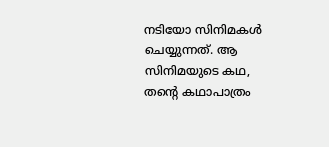നടിയോ സിനിമകള്‍ ചെയ്യുന്നത്. ആ സിനിമയുടെ കഥ, തന്‍റെ കഥാപാത്രം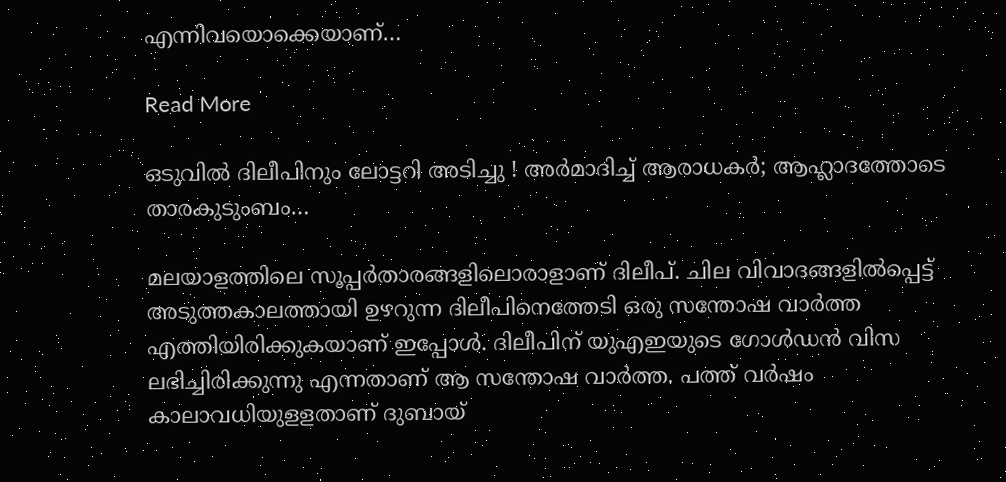എന്നിവയൊക്കെയാണ്…

Read More

ഒടുവില്‍ ദിലീപിനും ലോട്ടറി അടിച്ചു ! അര്‍മാദിച്ച് ആരാധകര്‍; ആഹ്ലാദത്തോടെ താരകുടുംബം…

മലയാളത്തിലെ സൂപ്പര്‍താരങ്ങളിലൊരാളാണ് ദിലീപ്. ചില വിവാദങ്ങളില്‍പ്പെട്ട് അടുത്തകാലത്തായി ഉഴറുന്ന ദിലീപിനെത്തേടി ഒരു സന്തോഷ വാര്‍ത്ത എത്തിയിരിക്കുകയാണ് ഇപ്പോള്‍. ദിലീപിന് യുഎഇയുടെ ഗോള്‍ഡന്‍ വിസ ലഭിച്ചിരിക്കുന്നു എന്നതാണ് ആ സന്തോഷ വാര്‍ത്ത. പത്ത് വര്‍ഷം കാലാവധിയുളളതാണ് ദുബായ്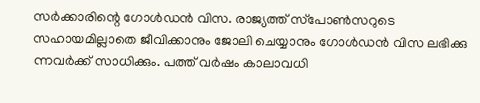സര്‍ക്കാരിന്റെ ഗോള്‍ഡന്‍ വിസ. രാജ്യത്ത് സ്‌പോണ്‍സറുടെ സഹായമില്ലാതെ ജീവിക്കാനും ജോലി ചെയ്യാനും ഗോള്‍ഡന്‍ വിസ ലഭിക്കു ന്നവര്‍ക്ക് സാധിക്കും. പത്ത് വര്‍ഷം കാലാവധി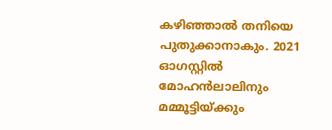കഴിഞ്ഞാല്‍ തനിയെ പുതുക്കാനാകും. 2021 ഓഗസ്റ്റില്‍ മോഹന്‍ലാലിനും മമ്മൂട്ടിയ്ക്കും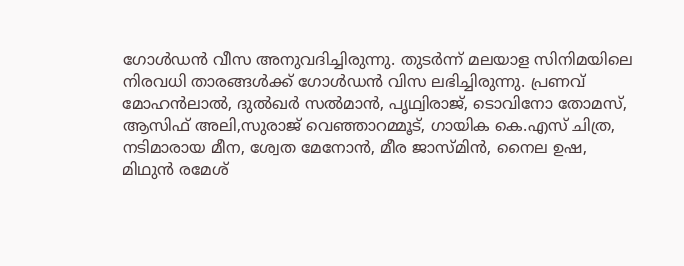ഗോള്‍ഡന്‍ വീസ അനുവദിച്ചിരുന്നു. തുടര്‍ന്ന് മലയാള സിനിമയിലെ നിരവധി താരങ്ങള്‍ക്ക് ഗോള്‍ഡന്‍ വിസ ലഭിച്ചിരുന്നു. പ്രണവ് മോഹന്‍ലാല്‍, ദുല്‍ഖര്‍ സല്‍മാന്‍, പൃഥ്വിരാജ്, ടൊവിനോ തോമസ്, ആസിഫ് അലി,സുരാജ് വെഞ്ഞാറമ്മൂട്, ഗായിക കെ.എസ് ചിത്ര, നടിമാരായ മീന, ശ്വേത മേനോന്‍, മീര ജാസ്മിന്‍, നൈല ഉഷ, മിഥുന്‍ രമേശ്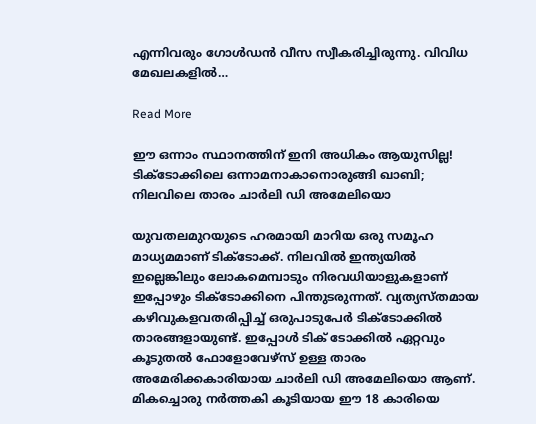എന്നിവരും ഗോള്‍ഡന്‍ വീസ സ്വീകരിച്ചിരുന്നു. വിവിധ മേഖലകളില്‍…

Read More

ഈ ഒന്നാം സ്ഥാനത്തിന് ഇനി അധികം ആയുസില്ല! ടിക്‌ടോക്കിലെ ഒന്നാമനാകാനൊരുങ്ങി ഖാബി; നിലവിലെ താരം ചാര്‍ലി ഡി അമേലിയൊ

യുവതലമുറയുടെ ഹരമായി മാറിയ ഒരു സമൂഹ മാധ്യമമാണ് ടിക്‌ടോക്ക്. നിലവില്‍ ഇന്ത്യയില്‍ ഇല്ലെങ്കിലും ലോകമെമ്പാടും നിരവധിയാളുകളാണ് ഇപ്പോഴും ടിക്‌ടോക്കിനെ പിന്തുടരുന്നത്. വ്യത്യസ്തമായ കഴിവുകളവതരിപ്പിച്ച് ഒരുപാടുപേര്‍ ടിക്‌ടോക്കില്‍ താരങ്ങളായുണ്ട്. ഇപ്പോള്‍ ടിക് ടോക്കില്‍ ഏറ്റവും കൂടുതല്‍ ഫോളോവേഴ്സ് ഉള്ള താരം അമേരിക്കകാരിയായ ചാര്‍ലി ഡി അമേലിയൊ ആണ്. മികച്ചൊരു നര്‍ത്തകി കൂടിയായ ഈ 18 കാരിയെ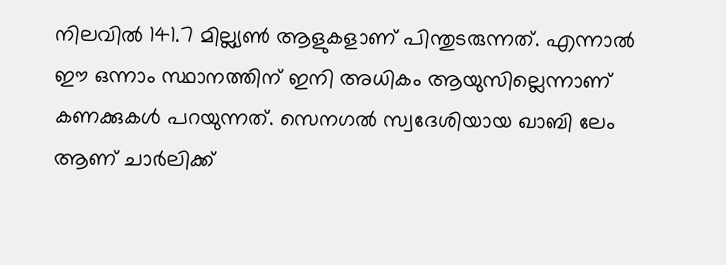നിലവില്‍ 141.7 മില്ല്യണ്‍ ആളുകളാണ് പിന്തുടരുന്നത്. എന്നാല്‍ ഈ ഒന്നാം സ്ഥാനത്തിന് ഇനി അധികം ആയുസില്ലെന്നാണ് കണക്കുകള്‍ പറയുന്നത്. സെനഗല്‍ സ്വദേശിയായ ഖാബി ലേം ആണ് ചാര്‍ലിക്ക്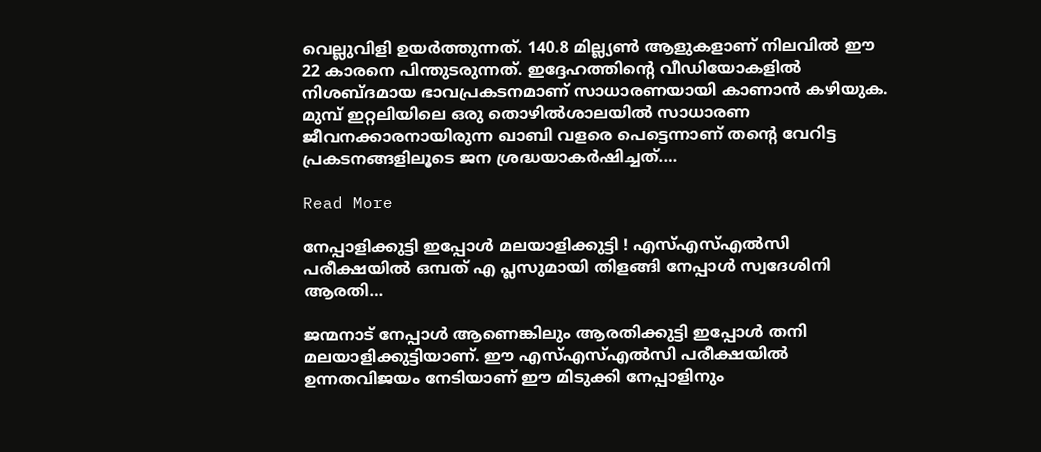വെല്ലുവിളി ഉയര്‍ത്തുന്നത്. 140.8 മില്ല്യണ്‍ ആളുകളാണ് നിലവില്‍ ഈ 22 കാരനെ പിന്തുടരുന്നത്. ഇദ്ദേഹത്തിന്‍റെ വീഡിയോകളില്‍ നിശബ്ദമായ ഭാവപ്രകടനമാണ് സാധാരണയായി കാണാന്‍ കഴിയുക. മുമ്പ് ഇറ്റലിയിലെ ഒരു തൊഴില്‍ശാലയില്‍ സാധാരണ ജീവനക്കാരനായിരുന്ന ഖാബി വളരെ പെട്ടെന്നാണ് തന്‍റെ വേറിട്ട പ്രകടനങ്ങളിലൂടെ ജന ശ്രദ്ധയാകര്‍ഷിച്ചത്.…

Read More

നേപ്പാളിക്കുട്ടി ഇപ്പോള്‍ മലയാളിക്കുട്ടി ! എസ്എസ്എല്‍സി പരീക്ഷയില്‍ ഒമ്പത് എ പ്ലസുമായി തിളങ്ങി നേപ്പാള്‍ സ്വദേശിനി ആരതി…

ജന്മനാട് നേപ്പാള്‍ ആണെങ്കിലും ആരതിക്കുട്ടി ഇപ്പോള്‍ തനി മലയാളിക്കുട്ടിയാണ്. ഈ എസ്എസ്എല്‍സി പരീക്ഷയില്‍ ഉന്നതവിജയം നേടിയാണ് ഈ മിടുക്കി നേപ്പാളിനും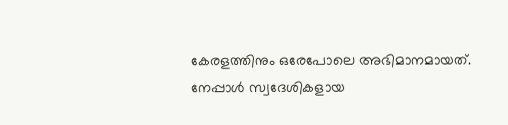കേരളത്തിനും ഒരേപോലെ അഭിമാനമായത്. നേപ്പാള്‍ സ്വദേശികളായ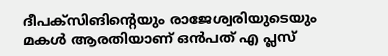ദീപക്സിങിന്റെയും രാജേശ്വരിയുടെയും മകള്‍ ആരതിയാണ് ഒന്‍പത് എ പ്ലസ്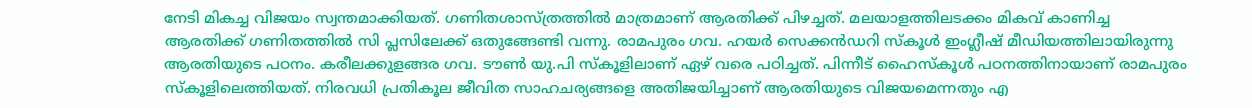നേടി മികച്ച വിജയം സ്വന്തമാക്കിയത്. ഗണിതശാസ്ത്രത്തില്‍ മാത്രമാണ് ആരതിക്ക് പിഴച്ചത്. മലയാളത്തിലടക്കം മികവ് കാണിച്ച ആരതിക്ക് ഗണിതത്തില്‍ സി പ്ലസിലേക്ക് ഒതുങ്ങേണ്ടി വന്നു. രാമപുരം ഗവ. ഹയര്‍ സെക്കന്‍ഡറി സ്‌കൂള്‍ ഇംഗ്ലീഷ് മീഡിയത്തിലായിരുന്നു ആരതിയുടെ പഠനം. കരീലക്കുളങ്ങര ഗവ. ടൗണ്‍ യു.പി സ്‌കൂളിലാണ് ഏഴ് വരെ പഠിച്ചത്. പിന്നീട് ഹൈസ്‌കൂള്‍ പഠനത്തിനായാണ് രാമപുരം സ്‌കൂളിലെത്തിയത്. നിരവധി പ്രതികൂല ജീവിത സാഹചര്യങ്ങളെ അതിജയിച്ചാണ് ആരതിയുടെ വിജയമെന്നതും എ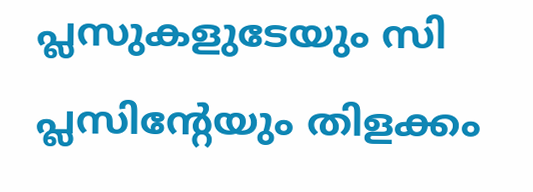പ്ലസുകളുടേയും സി പ്ലസിന്റേയും തിളക്കം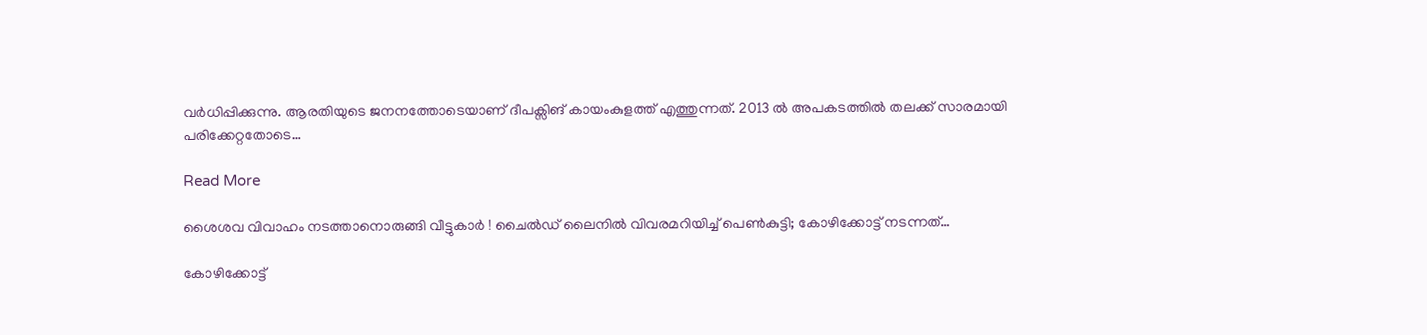വര്‍ധിപ്പിക്കുന്നു. ആരതിയുടെ ജനനത്തോടെയാണ് ദീപക്സിങ് കായംകുളത്ത് എത്തുന്നത്. 2013 ല്‍ അപകടത്തില്‍ തലക്ക് സാരമായി പരിക്കേറ്റതോടെ…

Read More

ശൈശവ വിവാഹം നടത്താനൊരുങ്ങി വീട്ടുകാര്‍ ! ചൈല്‍ഡ് ലൈനില്‍ വിവരമറിയിച്ച് പെണ്‍കുട്ടി; കോഴിക്കോട്ട് നടന്നത്…

കോഴിക്കോട്ട്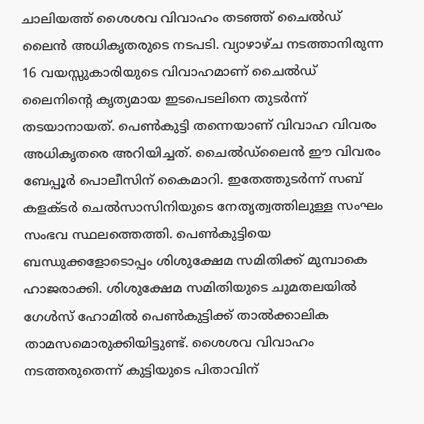ചാലിയത്ത് ശൈശവ വിവാഹം തടഞ്ഞ് ചൈല്‍ഡ് ലൈന്‍ അധികൃതരുടെ നടപടി. വ്യാഴാഴ്ച നടത്താനിരുന്ന 16 വയസ്സുകാരിയുടെ വിവാഹമാണ് ചൈല്‍ഡ് ലൈനിന്റെ കൃത്യമായ ഇടപെടലിനെ തുടര്‍ന്ന് തടയാനായത്. പെണ്‍കുട്ടി തന്നെയാണ് വിവാഹ വിവരം അധികൃതരെ അറിയിച്ചത്. ചൈല്‍ഡ്‌ലൈന്‍ ഈ വിവരം ബേപ്പൂര്‍ പൊലീസിന് കൈമാറി. ഇതേത്തുടര്‍ന്ന് സബ് കളക്ടര്‍ ചെല്‍സാസിനിയുടെ നേതൃത്വത്തിലുള്ള സംഘം സംഭവ സ്ഥലത്തെത്തി. പെണ്‍കുട്ടിയെ ബന്ധുക്കളോടൊപ്പം ശിശുക്ഷേമ സമിതിക്ക് മുമ്പാകെ ഹാജരാക്കി. ശിശുക്ഷേമ സമിതിയുടെ ചുമതലയില്‍ ഗേള്‍സ് ഹോമില്‍ പെണ്‍കുട്ടിക്ക് താല്‍ക്കാലിക താമസമൊരുക്കിയിട്ടുണ്ട്. ശൈശവ വിവാഹം നടത്തരുതെന്ന് കുട്ടിയുടെ പിതാവിന്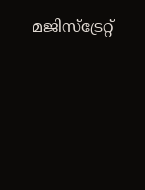മജിസ്‌ട്രേറ്റ്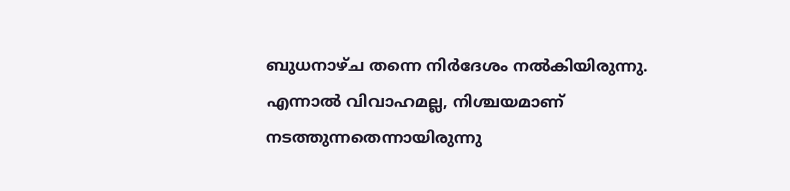ബുധനാഴ്ച തന്നെ നിര്‍ദേശം നല്‍കിയിരുന്നു. എന്നാല്‍ വിവാഹമല്ല, നിശ്ചയമാണ് നടത്തുന്നതെന്നായിരുന്നു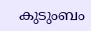കുടുംബം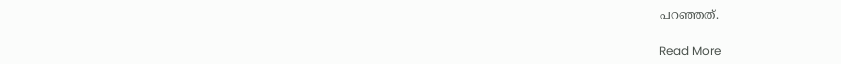പറഞ്ഞത്.

Read More